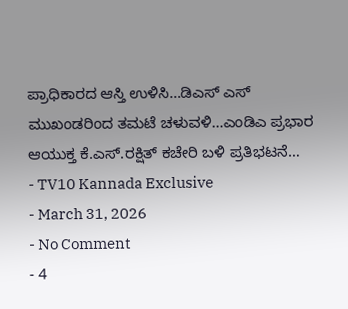ಪ್ರಾಧಿಕಾರದ ಆಸ್ತಿ ಉಳಿಸಿ…ಡಿಎಸ್ ಎಸ್ ಮುಖಂಡರಿಂದ ತಮಟೆ ಚಳುವಳಿ…ಎಂಡಿಎ ಪ್ರಭಾರ ಆಯುಕ್ತ ಕೆ.ಎಸ್.ರಕ್ಷಿತ್ ಕಚೇರಿ ಬಳಿ ಪ್ರತಿಭಟನೆ…
- TV10 Kannada Exclusive
- March 31, 2026
- No Comment
- 4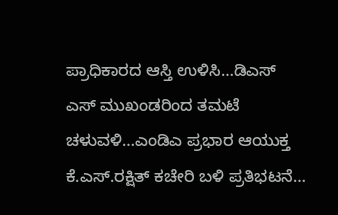ಪ್ರಾಧಿಕಾರದ ಆಸ್ತಿ ಉಳಿಸಿ…ಡಿಎಸ್ ಎಸ್ ಮುಖಂಡರಿಂದ ತಮಟೆ ಚಳುವಳಿ…ಎಂಡಿಎ ಪ್ರಭಾರ ಆಯುಕ್ತ ಕೆ.ಎಸ್.ರಕ್ಷಿತ್ ಕಚೇರಿ ಬಳಿ ಪ್ರತಿಭಟನೆ…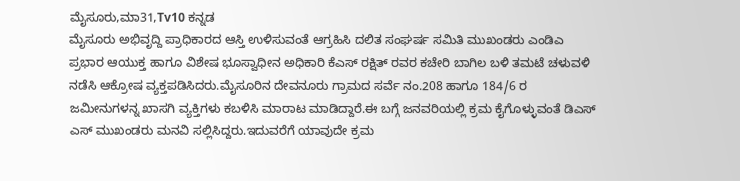ಮೈಸೂರು,ಮಾ31,Tv10 ಕನ್ನಡ
ಮೈಸೂರು ಅಭಿವೃದ್ದಿ ಪ್ರಾಧಿಕಾರದ ಆಸ್ತಿ ಉಳಿಸುವಂತೆ ಆಗ್ರಹಿಸಿ ದಲಿತ ಸಂಘರ್ಷ ಸಮಿತಿ ಮುಖಂಡರು ಎಂಡಿಎ ಪ್ರಭಾರ ಆಯುಕ್ತ ಹಾಗೂ ವಿಶೇಷ ಭೂಸ್ವಾಧೀನ ಅಧಿಕಾರಿ ಕೆಎಸ್ ರಕ್ಷಿತ್ ರವರ ಕಚೇರಿ ಬಾಗಿಲ ಬಳಿ ತಮಟೆ ಚಳುವಳಿ ನಡೆಸಿ ಆಕ್ರೋಷ ವ್ಯಕ್ತಪಡಿಸಿದರು.ಮೈಸೂರಿನ ದೇವನೂರು ಗ್ರಾಮದ ಸರ್ವೆ ನಂ.208 ಹಾಗೂ 184/6 ರ ಜಮೀನುಗಳನ್ನ ಖಾಸಗಿ ವ್ಯಕ್ತಿಗಳು ಕಬಳಿಸಿ ಮಾರಾಟ ಮಾಡಿದ್ದಾರೆ.ಈ ಬಗ್ಗೆ ಜನವರಿಯಲ್ಲಿ ಕ್ರಮ ಕೈಗೊಳ್ಳುವಂತೆ ಡಿಎಸ್ ಎಸ್ ಮುಖಂಡರು ಮನವಿ ಸಲ್ಲಿಸಿದ್ದರು.ಇದುವರೆಗೆ ಯಾವುದೇ ಕ್ರಮ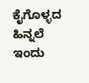ಕೈಗೊಳ್ಳದ ಹಿನ್ನಲೆ ಇಂದು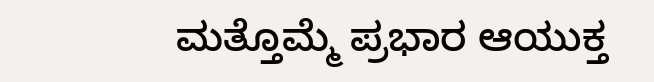ಮತ್ತೊಮ್ಮೆ ಪ್ರಭಾರ ಆಯುಕ್ತ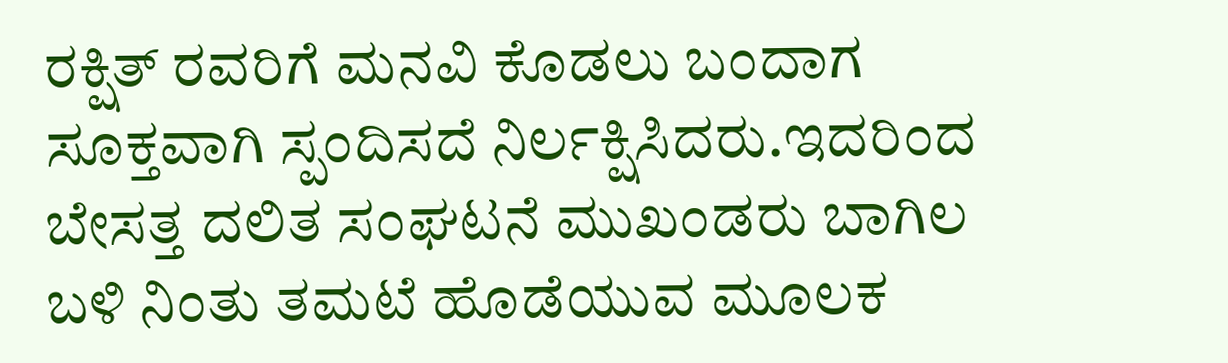ರಕ್ಷಿತ್ ರವರಿಗೆ ಮನವಿ ಕೊಡಲು ಬಂದಾಗ ಸೂಕ್ತವಾಗಿ ಸ್ಪಂದಿಸದೆ ನಿರ್ಲಕ್ಷಿಸಿದರು.ಇದರಿಂದ ಬೇಸತ್ತ ದಲಿತ ಸಂಘಟನೆ ಮುಖಂಡರು ಬಾಗಿಲ ಬಳಿ ನಿಂತು ತಮಟೆ ಹೊಡೆಯುವ ಮೂಲಕ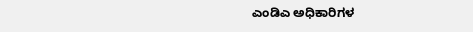ಎಂಡಿಎ ಅಧಿಕಾರಿಗಳ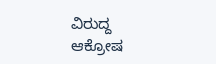ವಿರುದ್ದ ಆಕ್ರೋಷ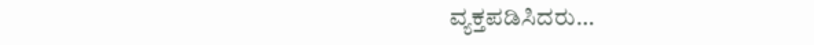ವ್ಯಕ್ತಪಡಿಸಿದರು…